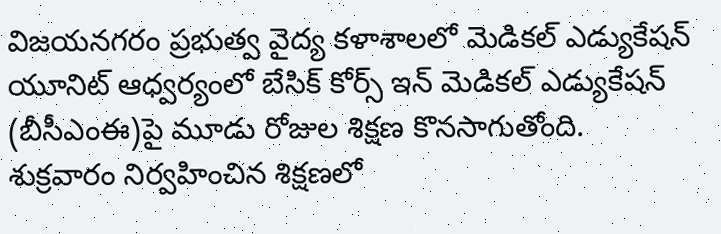విజయనగరం ప్రభుత్వ వైద్య కళాశాలలో మెడికల్ ఎడ్యుకేషన్ యూనిట్ ఆధ్వర్యంలో బేసిక్ కోర్స్ ఇన్ మెడికల్ ఎడ్యుకేషన్ (బీసీఎంఈ)పై మూడు రోజుల శిక్షణ కొనసాగుతోంది. శుక్రవారం నిర్వహించిన శిక్షణలో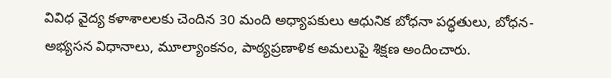వివిధ వైద్య కళాశాలలకు చెందిన 30 మంది అధ్యాపకులు ఆధునిక బోధనా పద్ధతులు, బోధన-అభ్యసన విధానాలు, మూల్యాంకనం, పాఠ్యప్రణాళిక అమలుపై శిక్షణ అందించారు.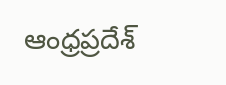ఆంధ్రప్రదేశ్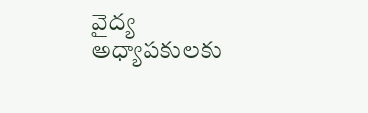వైద్య అధ్యాపకులకు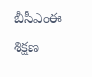బీసీఎంఈ శిక్షణ